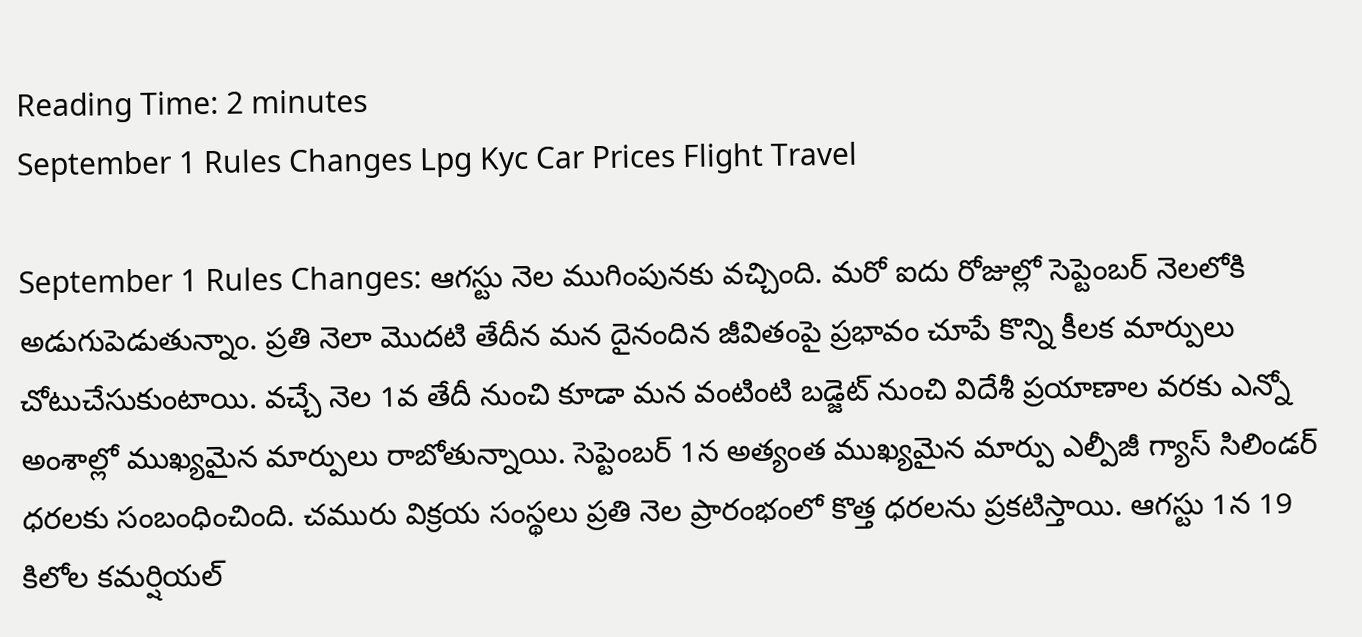Reading Time: 2 minutes
September 1 Rules Changes Lpg Kyc Car Prices Flight Travel

September 1 Rules Changes: ఆగస్టు నెల ముగింపునకు వచ్చింది. మరో ఐదు రోజుల్లో సెప్టెంబర్ నెలలోకి అడుగుపెడుతున్నాం. ప్రతి నెలా మొదటి తేదీన మన దైనందిన జీవితంపై ప్రభావం చూపే కొన్ని కీలక మార్పులు చోటుచేసుకుంటాయి. వచ్చే నెల 1వ తేదీ నుంచి కూడా మన వంటింటి బడ్జెట్ నుంచి విదేశీ ప్రయాణాల వరకు ఎన్నో అంశాల్లో ముఖ్యమైన మార్పులు రాబోతున్నాయి. సెప్టెంబర్ 1న అత్యంత ముఖ్యమైన మార్పు ఎల్పీజీ గ్యాస్ సిలిండర్ ధరలకు సంబంధించింది. చమురు విక్రయ సంస్థలు ప్రతి నెల ప్రారంభంలో కొత్త ధరలను ప్రకటిస్తాయి. ఆగస్టు 1న 19 కిలోల కమర్షియల్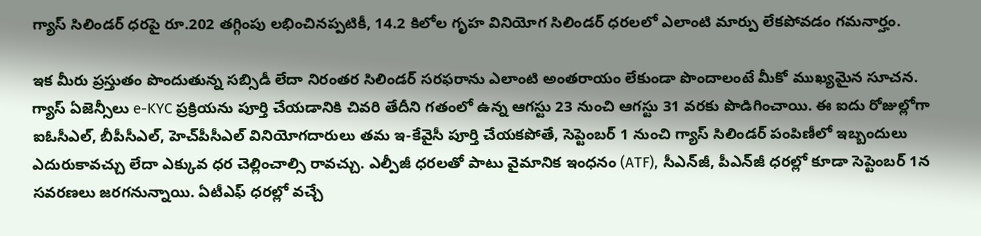గ్యాస్ సిలిండర్ ధరపై రూ.202 తగ్గింపు లభించినప్పటికీ, 14.2 కిలోల గృహ వినియోగ సిలిండర్ ధరలలో ఎలాంటి మార్పు లేకపోవడం గమనార్హం.

ఇక మీరు ప్రస్తుతం పొందుతున్న సబ్సిడీ లేదా నిరంతర సిలిండర్ సరఫరాను ఎలాంటి అంతరాయం లేకుండా పొందాలంటే మీకో ముఖ్యమైన సూచన. గ్యాస్ ఏజెన్సీలు e-KYC ప్రక్రియను పూర్తి చేయడానికి చివరి తేదీని గతంలో ఉన్న ఆగస్టు 23 నుంచి ఆగస్టు 31 వరకు పొడిగించాయి. ఈ ఐదు రోజుల్లోగా ఐఓసీఎల్, బీపీసీఎల్, హెచ్‌పీసీఎల్ వినియోగదారులు తమ ఇ-కేవైసీ పూర్తి చేయకపోతే, సెప్టెంబర్ 1 నుంచి గ్యాస్ సిలిండర్ పంపిణీలో ఇబ్బందులు ఎదురుకావచ్చు లేదా ఎక్కువ ధర చెల్లించాల్సి రావచ్చు. ఎల్పీజీ ధరలతో పాటు వైమానిక ఇంధనం (ATF), సీఎన్‌జీ, పీఎన్‌జీ ధరల్లో కూడా సెప్టెంబర్ 1న సవరణలు జరగనున్నాయి. ఏటీఎఫ్ ధరల్లో వచ్చే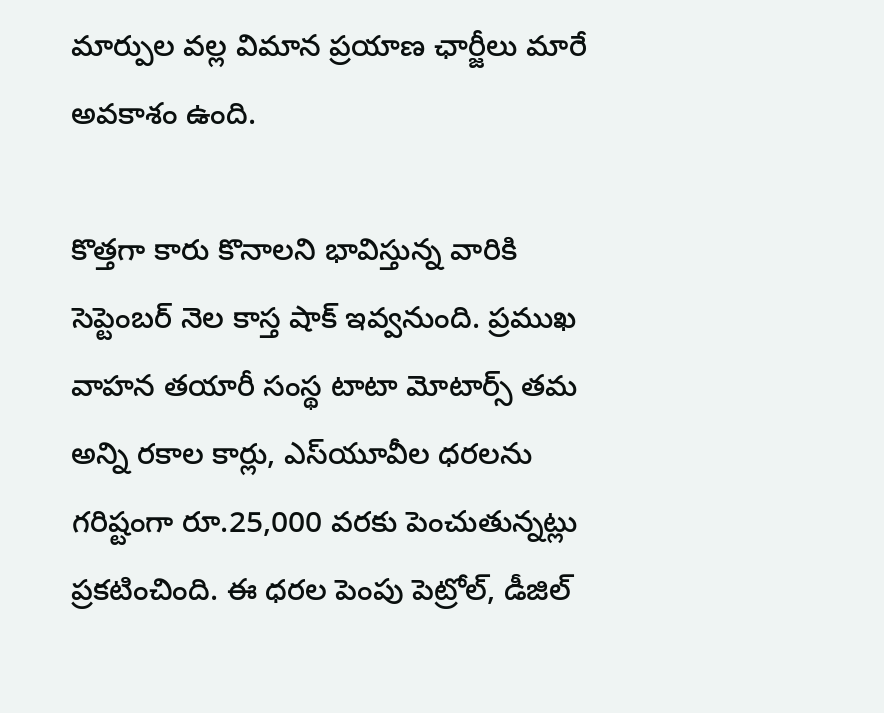మార్పుల వల్ల విమాన ప్రయాణ ఛార్జీలు మారే అవకాశం ఉంది.

కొత్తగా కారు కొనాలని భావిస్తున్న వారికి సెప్టెంబర్ నెల కాస్త షాక్ ఇవ్వనుంది. ప్రముఖ వాహన తయారీ సంస్థ టాటా మోటార్స్ తమ అన్ని రకాల కార్లు, ఎస్‌యూవీల ధరలను గరిష్టంగా రూ.25,000 వరకు పెంచుతున్నట్లు ప్రకటించింది. ఈ ధరల పెంపు పెట్రోల్, డీజిల్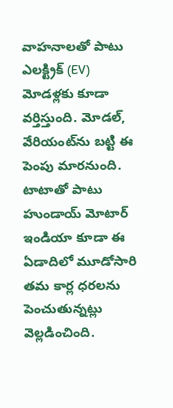వాహనాలతో పాటు ఎలక్ట్రిక్ (EV) మోడళ్లకు కూడా వర్తిస్తుంది. మోడల్, వేరియంట్‌ను బట్టి ఈ పెంపు మారనుంది. టాటాతో పాటు హుండాయ్ మోటార్ ఇండియా కూడా ఈ ఏడాదిలో మూడోసారి తమ కార్ల ధరలను పెంచుతున్నట్లు వెల్లడించింది.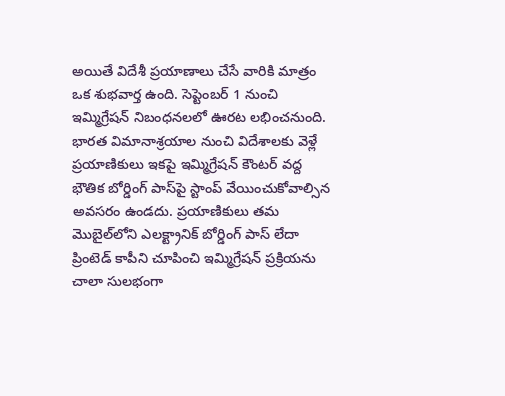అయితే విదేశీ ప్రయాణాలు చేసే వారికి మాత్రం ఒక శుభవార్త ఉంది. సెప్టెంబర్ 1 నుంచి ఇమ్మిగ్రేషన్ నిబంధనలలో ఊరట లభించనుంది. భారత విమానాశ్రయాల నుంచి విదేశాలకు వెళ్లే ప్రయాణికులు ఇకపై ఇమ్మిగ్రేషన్ కౌంటర్ వద్ద భౌతిక బోర్డింగ్ పాస్‌పై స్టాంప్ వేయించుకోవాల్సిన అవసరం ఉండదు. ప్రయాణికులు తమ మొబైల్‌లోని ఎలక్ట్రానిక్ బోర్డింగ్ పాస్ లేదా ప్రింటెడ్ కాపీని చూపించి ఇమ్మిగ్రేషన్ ప్రక్రియను చాలా సులభంగా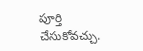పూర్తి చేసుకోవచ్చు.